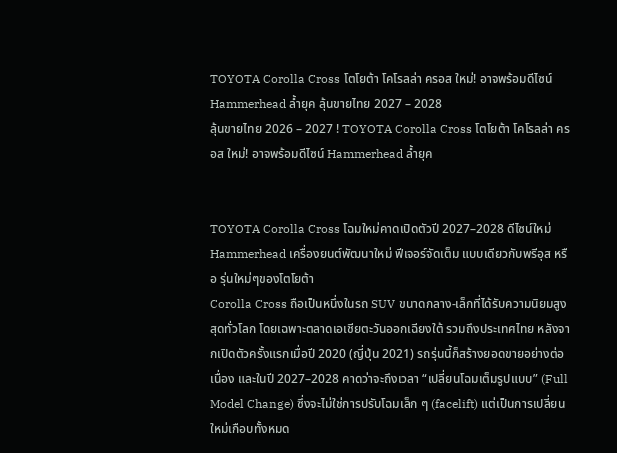TOYOTA Corolla Cross โตโยต้า โคโรลล่า ครอส ใหม่! อาจพร้อมดีไซน์ Hammerhead ล้ำยุค ลุ้นขายไทย 2027 – 2028
ลุ้นขายไทย 2026 – 2027 ! TOYOTA Corolla Cross โตโยต้า โคโรลล่า ครอส ใหม่! อาจพร้อมดีไซน์ Hammerhead ล้ำยุค


TOYOTA Corolla Cross โฉมใหม่คาดเปิดตัวปี 2027–2028 ดีไซน์ใหม่ Hammerhead เครื่องยนต์พัฒนาใหม่ ฟีเจอร์จัดเต็ม แบบเดียวกับพรีอุส หรือ รุ่นใหม่ๆของโตโยต้า
Corolla Cross ถือเป็นหนึ่งในรถ SUV ขนาดกลาง-เล็กที่ได้รับความนิยมสูงสุดทั่วโลก โดยเฉพาะตลาดเอเชียตะวันออกเฉียงใต้ รวมถึงประเทศไทย หลังจากเปิดตัวครั้งแรกเมื่อปี 2020 (ญี่ปุ่น 2021) รถรุ่นนี้ก็สร้างยอดขายอย่างต่อเนื่อง และในปี 2027–2028 คาดว่าจะถึงเวลา “เปลี่ยนโฉมเต็มรูปแบบ” (Full Model Change) ซึ่งจะไม่ใช่การปรับโฉมเล็ก ๆ (facelift) แต่เป็นการเปลี่ยนใหม่เกือบทั้งหมด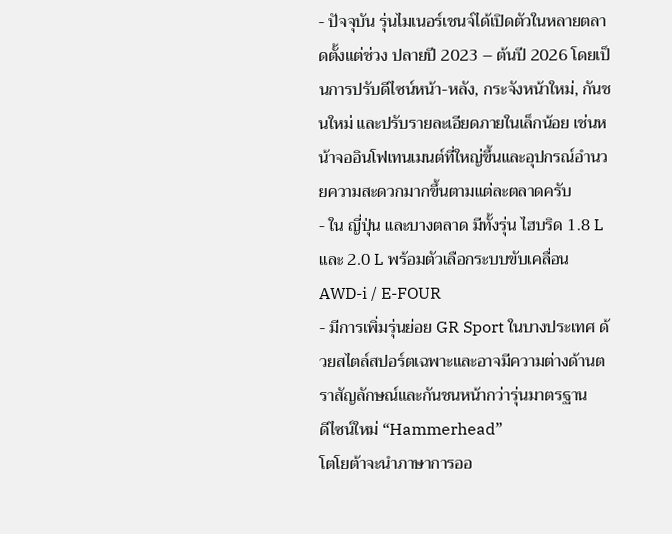- ปัจจุบัน รุ่นไมเนอร์เชนจ์ได้เปิดตัวในหลายตลาดตั้งแต่ช่วง ปลายปี 2023 – ต้นปี 2026 โดยเป็นการปรับดีไซน์หน้า-หลัง, กระจังหน้าใหม่, กันชนใหม่ และปรับรายละเอียดภายในเล็กน้อย เช่นหน้าจออินโฟเทนเมนต์ที่ใหญ่ขึ้นและอุปกรณ์อำนวยความสะดวกมากขึ้นตามแต่ละตลาดครับ
- ใน ญี่ปุ่น และบางตลาด มีทั้งรุ่น ไฮบริด 1.8 L และ 2.0 L พร้อมตัวเลือกระบบขับเคลื่อน AWD-i / E-FOUR
- มีการเพิ่มรุ่นย่อย GR Sport ในบางประเทศ ด้วยสไตล์สปอร์ตเฉพาะและอาจมีความต่างด้านตราสัญลักษณ์และกันชนหน้ากว่ารุ่นมาตรฐาน
ดีไซน์ใหม่ “Hammerhead”
โตโยต้าจะนำภาษาการออ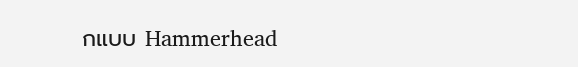กแบบ Hammerhead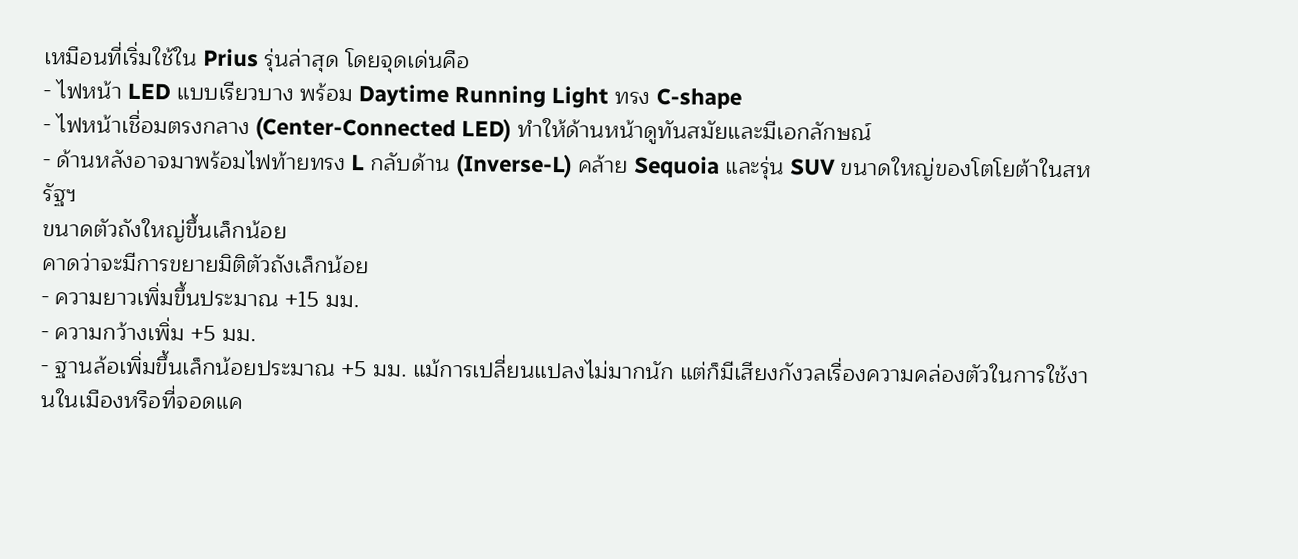เหมือนที่เริ่มใช้ใน Prius รุ่นล่าสุด โดยจุดเด่นคือ
- ไฟหน้า LED แบบเรียวบาง พร้อม Daytime Running Light ทรง C-shape
- ไฟหน้าเชื่อมตรงกลาง (Center-Connected LED) ทำให้ด้านหน้าดูทันสมัยและมีเอกลักษณ์
- ด้านหลังอาจมาพร้อมไฟท้ายทรง L กลับด้าน (Inverse-L) คล้าย Sequoia และรุ่น SUV ขนาดใหญ่ของโตโยต้าในสหรัฐฯ
ขนาดตัวถังใหญ่ขึ้นเล็กน้อย
คาดว่าจะมีการขยายมิติตัวถังเล็กน้อย
- ความยาวเพิ่มขึ้นประมาณ +15 มม.
- ความกว้างเพิ่ม +5 มม.
- ฐานล้อเพิ่มขึ้นเล็กน้อยประมาณ +5 มม. แม้การเปลี่ยนแปลงไม่มากนัก แต่ก็มีเสียงกังวลเรื่องความคล่องตัวในการใช้งานในเมืองหรือที่จอดแค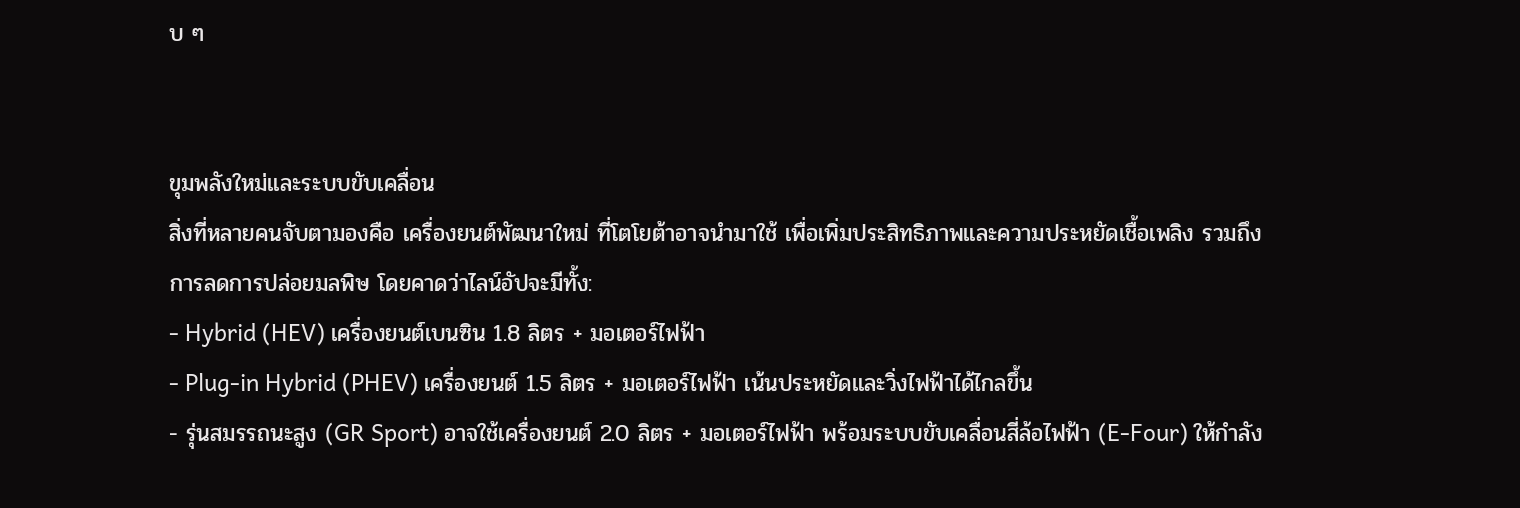บ ๆ


ขุมพลังใหม่และระบบขับเคลื่อน
สิ่งที่หลายคนจับตามองคือ เครื่องยนต์พัฒนาใหม่ ที่โตโยต้าอาจนำมาใช้ เพื่อเพิ่มประสิทธิภาพและความประหยัดเชื้อเพลิง รวมถึงการลดการปล่อยมลพิษ โดยคาดว่าไลน์อัปจะมีทั้ง:
- Hybrid (HEV) เครื่องยนต์เบนซิน 1.8 ลิตร + มอเตอร์ไฟฟ้า
- Plug-in Hybrid (PHEV) เครื่องยนต์ 1.5 ลิตร + มอเตอร์ไฟฟ้า เน้นประหยัดและวิ่งไฟฟ้าได้ไกลขึ้น
- รุ่นสมรรถนะสูง (GR Sport) อาจใช้เครื่องยนต์ 2.0 ลิตร + มอเตอร์ไฟฟ้า พร้อมระบบขับเคลื่อนสี่ล้อไฟฟ้า (E-Four) ให้กำลัง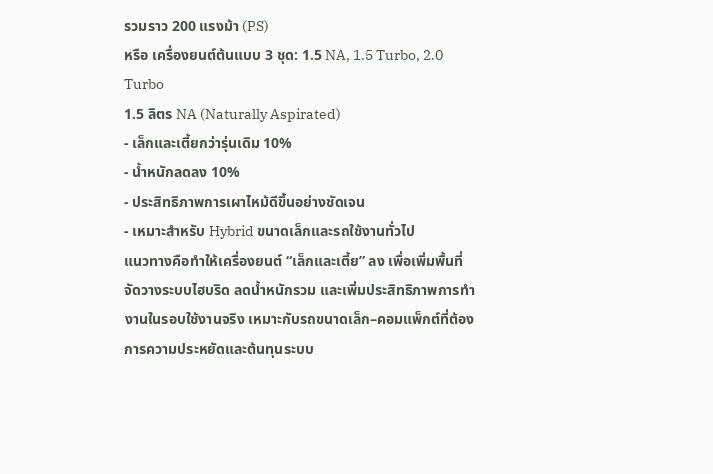รวมราว 200 แรงม้า (PS)
หรือ เครื่องยนต์ต้นแบบ 3 ชุด: 1.5 NA, 1.5 Turbo, 2.0 Turbo
1.5 ลิตร NA (Naturally Aspirated)
- เล็กและเตี้ยกว่ารุ่นเดิม 10%
- น้ำหนักลดลง 10%
- ประสิทธิภาพการเผาไหม้ดีขึ้นอย่างชัดเจน
- เหมาะสำหรับ Hybrid ขนาดเล็กและรถใช้งานทั่วไป
แนวทางคือทำให้เครื่องยนต์ “เล็กและเตี้ย” ลง เพื่อเพิ่มพื้นที่จัดวางระบบไฮบริด ลดน้ำหนักรวม และเพิ่มประสิทธิภาพการทำงานในรอบใช้งานจริง เหมาะกับรถขนาดเล็ก–คอมแพ็กต์ที่ต้องการความประหยัดและต้นทุนระบบ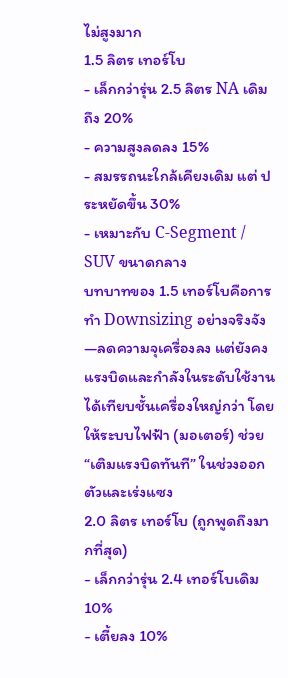ไม่สูงมาก
1.5 ลิตร เทอร์โบ
- เล็กกว่ารุ่น 2.5 ลิตร NA เดิมถึง 20%
- ความสูงลดลง 15%
- สมรรถนะใกล้เคียงเดิม แต่ ประหยัดขึ้น 30%
- เหมาะกับ C-Segment / SUV ขนาดกลาง
บทบาทของ 1.5 เทอร์โบคือการทำ Downsizing อย่างจริงจัง—ลดความจุเครื่องลง แต่ยังคงแรงบิดและกำลังในระดับใช้งานได้เทียบชั้นเครื่องใหญ่กว่า โดยให้ระบบไฟฟ้า (มอเตอร์) ช่วย “เติมแรงบิดทันที” ในช่วงออกตัวและเร่งแซง
2.0 ลิตร เทอร์โบ (ถูกพูดถึงมากที่สุด)
- เล็กกว่ารุ่น 2.4 เทอร์โบเดิม 10%
- เตี้ยลง 10%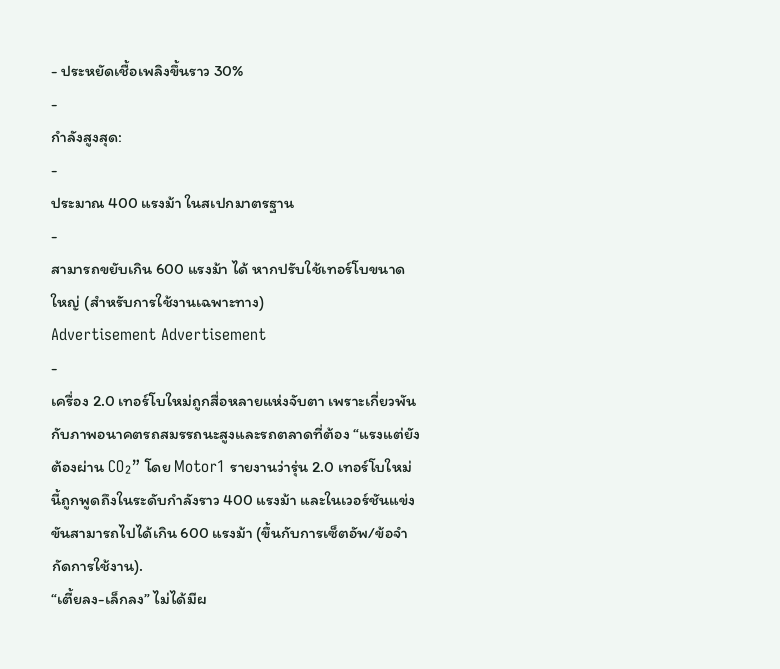- ประหยัดเชื้อเพลิงขึ้นราว 30%
-
กำลังสูงสุด:
-
ประมาณ 400 แรงม้า ในสเปกมาตรฐาน
-
สามารถขยับเกิน 600 แรงม้า ได้ หากปรับใช้เทอร์โบขนาดใหญ่ (สำหรับการใช้งานเฉพาะทาง)
Advertisement Advertisement
-
เครื่อง 2.0 เทอร์โบใหม่ถูกสื่อหลายแห่งจับตา เพราะเกี่ยวพันกับภาพอนาคตรถสมรรถนะสูงและรถตลาดที่ต้อง “แรงแต่ยังต้องผ่าน CO₂” โดย Motor1 รายงานว่ารุ่น 2.0 เทอร์โบใหม่นี้ถูกพูดถึงในระดับกำลังราว 400 แรงม้า และในเวอร์ชันแข่งขันสามารถไปได้เกิน 600 แรงม้า (ขึ้นกับการเซ็ตอัพ/ข้อจำกัดการใช้งาน).
“เตี้ยลง-เล็กลง” ไม่ได้มีผ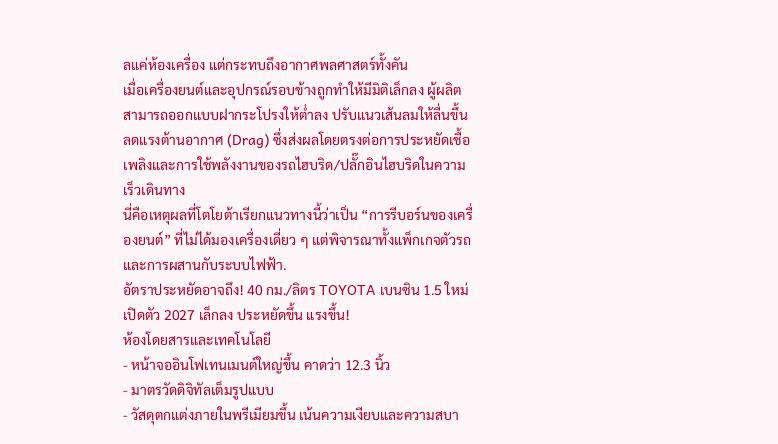ลแค่ห้องเครื่อง แต่กระทบถึงอากาศพลศาสตร์ทั้งคัน
เมื่อเครื่องยนต์และอุปกรณ์รอบข้างถูกทำให้มีมิติเล็กลง ผู้ผลิตสามารถออกแบบฝากระโปรงให้ต่ำลง ปรับแนวเส้นลมให้ลื่นขึ้น ลดแรงต้านอากาศ (Drag) ซึ่งส่งผลโดยตรงต่อการประหยัดเชื้อเพลิงและการใช้พลังงานของรถไฮบริด/ปลั๊กอินไฮบริดในความเร็วเดินทาง
นี่คือเหตุผลที่โตโยต้าเรียกแนวทางนี้ว่าเป็น “การรีบอร์นของเครื่องยนต์” ที่ไม่ได้มองเครื่องเดี่ยว ๆ แต่พิจารณาทั้งแพ็กเกจตัวรถและการผสานกับระบบไฟฟ้า.
อัตราประหยัดอาจถึง! 40 กม./ลิตร TOYOTA เบนซิน 1.5 ใหม่ เปิดตัว 2027 เล็กลง ประหยัดขึ้น แรงขึ้น!
ห้องโดยสารและเทคโนโลยี
- หน้าจออินโฟเทนเมนต์ใหญ่ขึ้น คาดว่า 12.3 นิ้ว
- มาตรวัดดิจิทัลเต็มรูปแบบ
- วัสดุตกแต่งภายในพรีเมียมขึ้น เน้นความเงียบและความสบา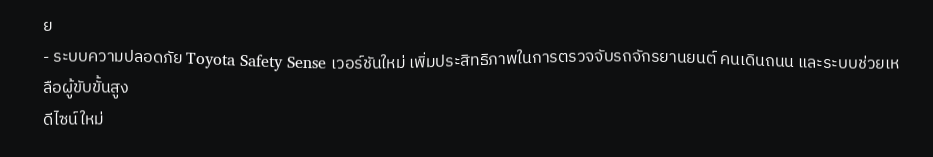ย
- ระบบความปลอดภัย Toyota Safety Sense เวอร์ชันใหม่ เพิ่มประสิทธิภาพในการตรวจจับรถจักรยานยนต์ คนเดินถนน และระบบช่วยเหลือผู้ขับขั้นสูง
ดีไซน์ใหม่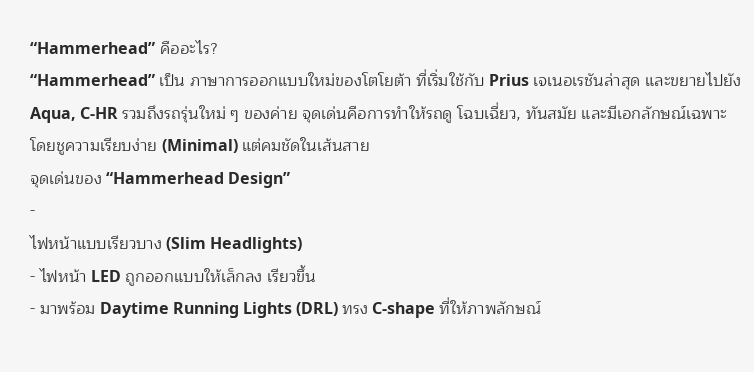“Hammerhead” คืออะไร?
“Hammerhead” เป็น ภาษาการออกแบบใหม่ของโตโยต้า ที่เริ่มใช้กับ Prius เจเนอเรชันล่าสุด และขยายไปยัง Aqua, C-HR รวมถึงรถรุ่นใหม่ ๆ ของค่าย จุดเด่นคือการทำให้รถดู โฉบเฉี่ยว, ทันสมัย และมีเอกลักษณ์เฉพาะ โดยชูความเรียบง่าย (Minimal) แต่คมชัดในเส้นสาย
จุดเด่นของ “Hammerhead Design”
-
ไฟหน้าแบบเรียวบาง (Slim Headlights)
- ไฟหน้า LED ถูกออกแบบให้เล็กลง เรียวขึ้น
- มาพร้อม Daytime Running Lights (DRL) ทรง C-shape ที่ให้ภาพลักษณ์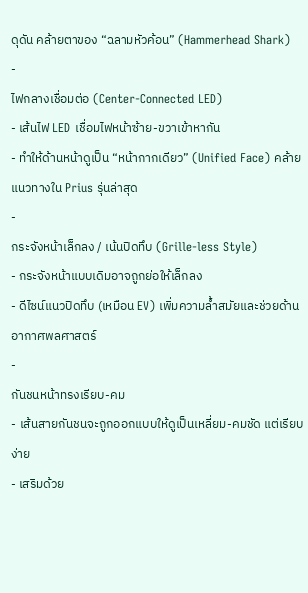ดุดัน คล้ายตาของ “ฉลามหัวค้อน” (Hammerhead Shark)
-
ไฟกลางเชื่อมต่อ (Center-Connected LED)
- เส้นไฟ LED เชื่อมไฟหน้าซ้าย-ขวาเข้าหากัน
- ทำให้ด้านหน้าดูเป็น “หน้ากากเดียว” (Unified Face) คล้ายแนวทางใน Prius รุ่นล่าสุด
-
กระจังหน้าเล็กลง / เน้นปิดทึบ (Grille-less Style)
- กระจังหน้าแบบเดิมอาจถูกย่อให้เล็กลง
- ดีไซน์แนวปิดทึบ (เหมือน EV) เพิ่มความล้ำสมัยและช่วยด้านอากาศพลศาสตร์
-
กันชนหน้าทรงเรียบ-คม
- เส้นสายกันชนจะถูกออกแบบให้ดูเป็นเหลี่ยม-คมชัด แต่เรียบง่าย
- เสริมด้วย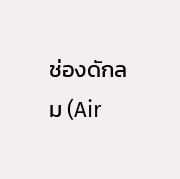ช่องดักลม (Air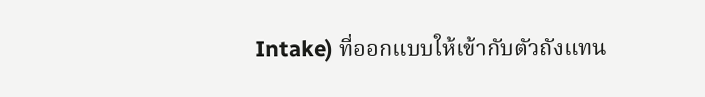Intake) ที่ออกแบบให้เข้ากับตัวถังแทน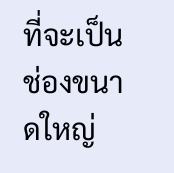ที่จะเป็นช่องขนาดใหญ่